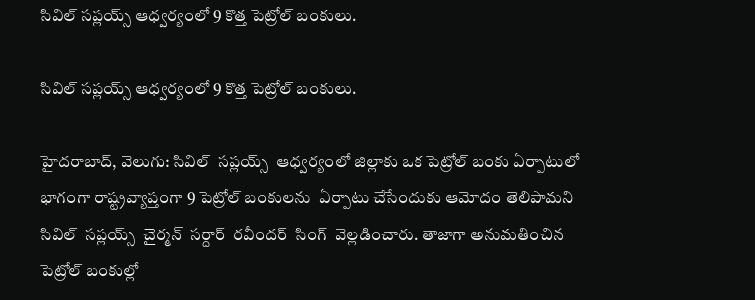సివిల్‌‌‌‌ సప్లయ్స్‌‌‌‌ ఆధ్వర్యంలో 9 కొత్త పెట్రోల్‌‌‌‌ బంకులు.

సివిల్‌‌‌‌ సప్లయ్స్‌‌‌‌ ఆధ్వర్యంలో 9 కొత్త పెట్రోల్‌‌‌‌ బంకులు.

హైదరాబాద్‌‌‌‌, వెలుగు: సివిల్‌‌‌‌  సప్లయ్స్‌‌‌‌  ఆధ్వర్యంలో జిల్లాకు ఒక పెట్రోల్‌‌‌‌ బంకు ఏర్పాటులో భాగంగా రాష్ట్రవ్యాప్తంగా 9 పెట్రోల్‌‌‌‌ బంకులను  ఏర్పాటు చేసేందుకు ఆమోదం తెలిపామని సివిల్‌‌‌‌  సప్లయ్స్‌‌‌‌  చైర్మన్‌‌‌‌  సర్దార్‌‌‌‌  రవీందర్‌‌‌‌  సింగ్‌‌‌‌  వెల్లడించారు. తాజాగా అనుమతించిన పెట్రోల్‌‌‌‌ బంకుల్లో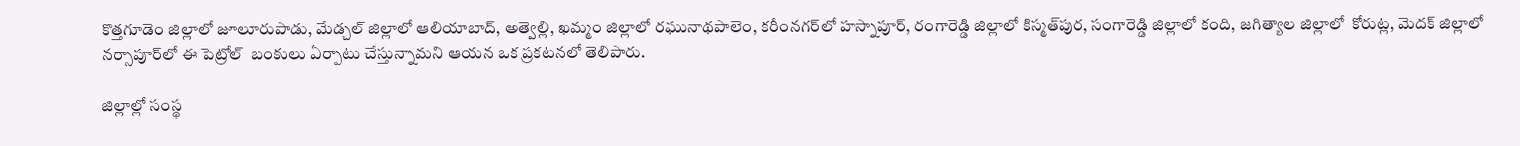కొత్తగూడెం జిల్లాలో జూలూరుపాడు, మేడ్చల్‌‌‌‌ జిల్లాలో ఆలియాబాద్‌‌‌‌, అత్వెల్లి, ఖమ్మం జిల్లాలో రఘునాథపాలెం, కరీంనగర్‌‌‌‌లో హస్నాపూర్‌‌‌‌, రంగారెడ్డి జిల్లాలో కిస్మత్‌‌‌‌పుర, సంగారెడ్డి జిల్లాలో కంది, జగిత్యాల జిల్లాలో  కోరుట్ల, మెదక్‌‌‌‌ జిల్లాలో నర్సాపూర్‌‌‌‌లో ఈ పెట్రోల్‌‌‌‌  బంకులు ఏర్పాటు చేస్తున్నామని ఆయన ఒక ప్రకటనలో తెలిపారు.

జిల్లాల్లో సంస్థ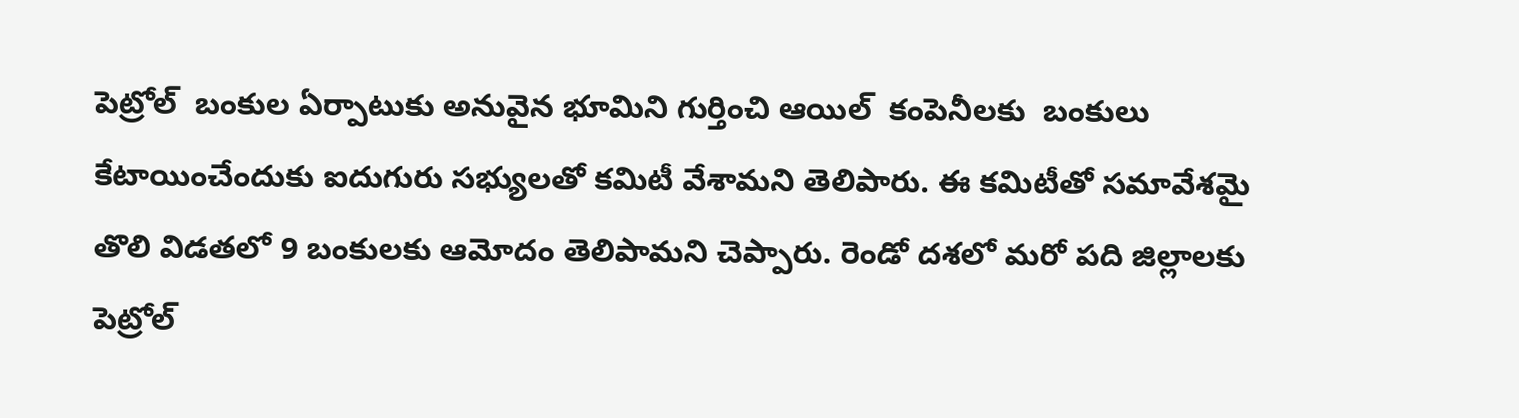పెట్రోల్‌‌‌‌  బంకుల ఏర్పాటుకు అనువైన భూమిని గుర్తించి ఆయిల్  కంపెనీలకు  బంకులు కేటాయించేందుకు ఐదుగురు సభ్యులతో కమిటీ వేశామని తెలిపారు. ఈ కమిటీతో సమావేశమై తొలి విడతలో 9 బంకులకు ఆమోదం తెలిపామని చెప్పారు. రెండో దశలో మరో పది జిల్లాలకు పెట్రోల్‌‌‌‌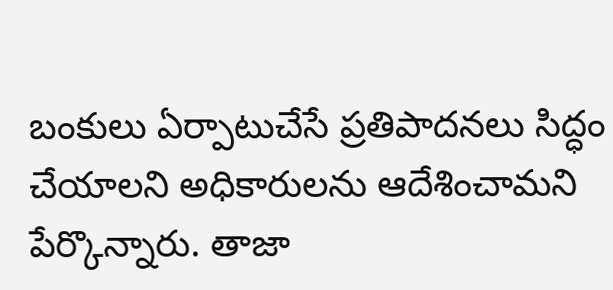బంకులు ఏర్పాటుచేసే ప్రతిపాదనలు సిద్ధం చేయాలని అధికారులను ఆదేశించామని పేర్కొన్నారు. తాజా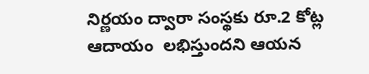నిర్ణయం ద్వారా సంస్థకు రూ.2 కోట్ల ఆదాయం  లభిస్తుందని ఆయన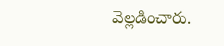వెల్లడించారు.